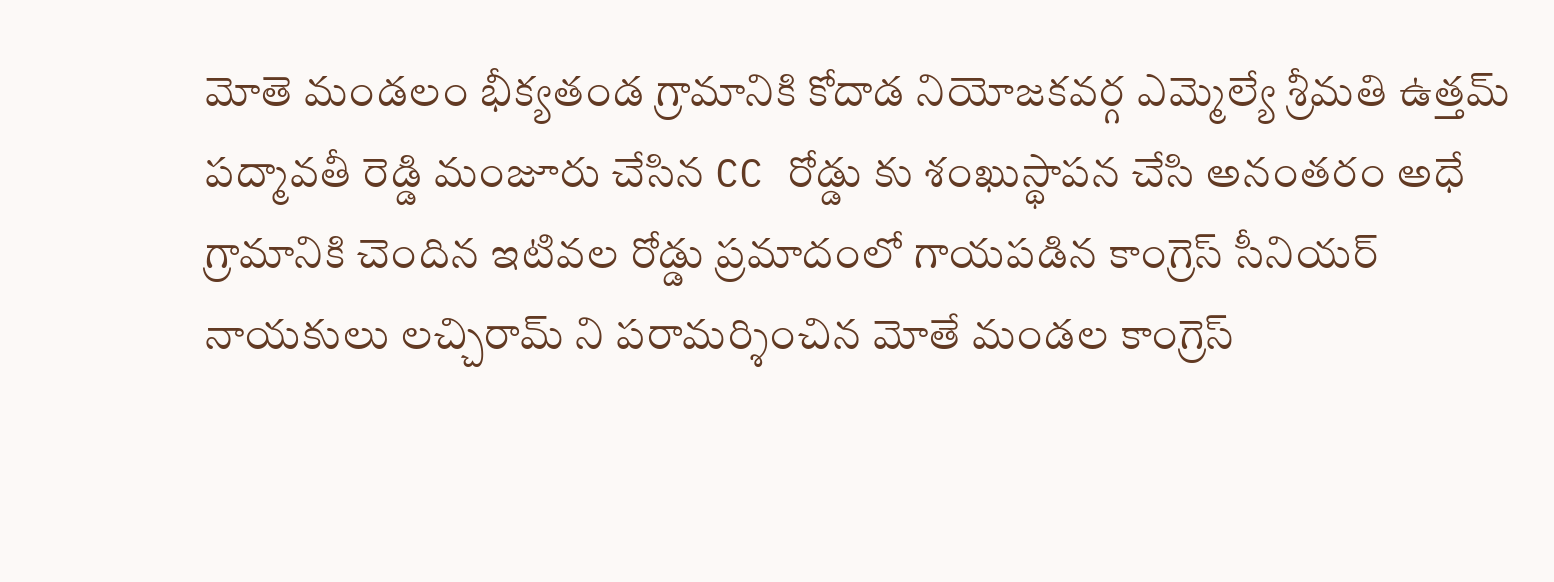మోతె మండలం భీక్యతండ గ్రామానికి కోదాడ నియోజకవర్గ ఎమ్మెల్యే శ్రీమతి ఉత్తమ్ పద్మావతీ రెడ్డి మంజూరు చేసిన CC రోడ్డు కు శంఖుస్థాపన చేసి అనంతరం అధే గ్రామానికి చెందిన ఇటివల రోడ్డు ప్రమాదంలో గాయపడిన కాంగ్రెస్ సీనియర్ నాయకులు లచ్చిరామ్ ని పరామర్శించిన మోతే మండల కాంగ్రెస్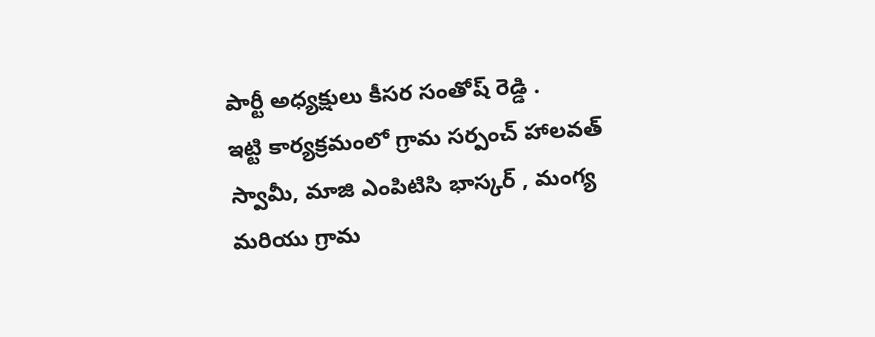పార్టీ అధ్యక్షులు కీసర సంతోష్ రెడ్డి .
ఇట్టి కార్యక్రమంలో గ్రామ సర్పంచ్ హాలవత్ స్వామీ, మాజి ఎంపిటిసి భాస్కర్ , మంగ్య మరియు గ్రామ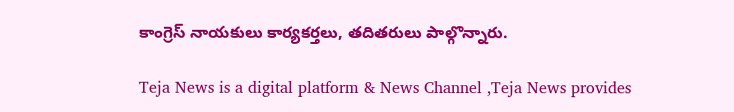కాంగ్రెస్ నాయకులు కార్యకర్తలు, తదితరులు పాల్గొన్నారు.

Teja News is a digital platform & News Channel ,Teja News provides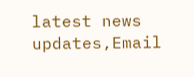latest news updates,Email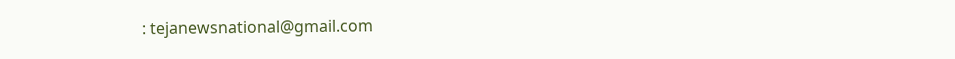: tejanewsnational@gmail.com